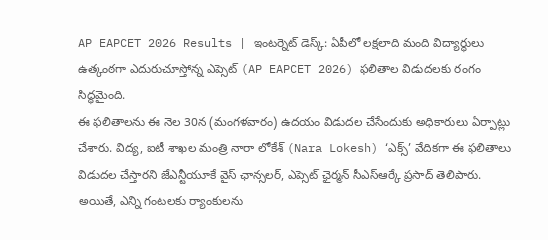AP EAPCET 2026 Results | ఇంటర్నెట్ డెస్క్: ఏపీలో లక్షలాది మంది విద్యార్థులు ఉత్కంఠగా ఎదురుచూస్తోన్న ఎప్సెట్ (AP EAPCET 2026) ఫలితాల విడుదలకు రంగం సిద్ధమైంది.
ఈ ఫలితాలను ఈ నెల 30న (మంగళవారం) ఉదయం విడుదల చేసేందుకు అధికారులు ఏర్పాట్లు చేశారు. విద్య, ఐటీ శాఖల మంత్రి నారా లోకేశ్ (Nara Lokesh) ‘ఎక్స్’ వేదికగా ఈ ఫలితాలు విడుదల చేస్తారని జేఎన్టీయూకే వైస్ ఛాన్సలర్, ఎప్సెట్ ఛైర్మన్ సీఎస్ఆర్కే ప్రసాద్ తెలిపారు. అయితే, ఎన్ని గంటలకు ర్యాంకులను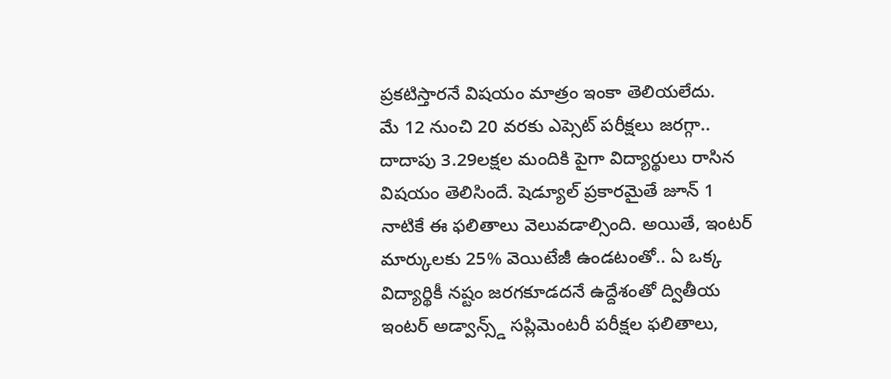ప్రకటిస్తారనే విషయం మాత్రం ఇంకా తెలియలేదు.
మే 12 నుంచి 20 వరకు ఎప్సెట్ పరీక్షలు జరగ్గా.. దాదాపు 3.29లక్షల మందికి పైగా విద్యార్థులు రాసిన విషయం తెలిసిందే. షెడ్యూల్ ప్రకారమైతే జూన్ 1 నాటికే ఈ ఫలితాలు వెలువడాల్సింది. అయితే, ఇంటర్ మార్కులకు 25% వెయిటేజీ ఉండటంతో.. ఏ ఒక్క విద్యార్థికీ నష్టం జరగకూడదనే ఉద్దేశంతో ద్వితీయ ఇంటర్ అడ్వాన్స్డ్ సప్లిమెంటరీ పరీక్షల ఫలితాలు,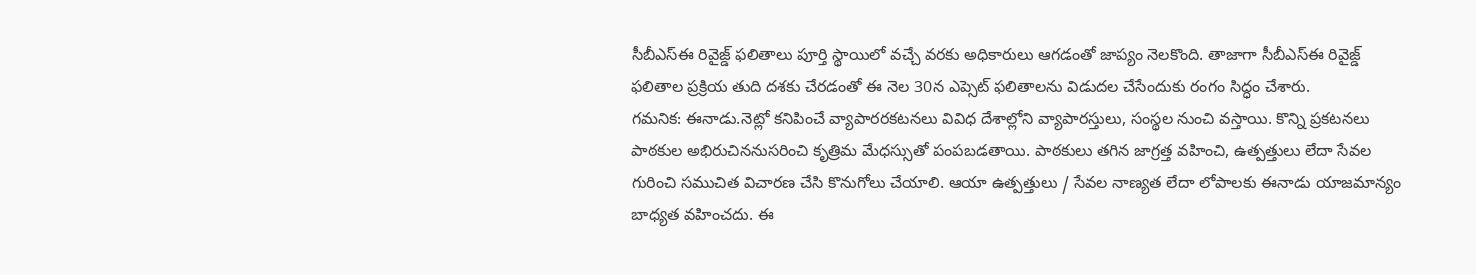సీబీఎస్ఈ రివైజ్డ్ ఫలితాలు పూర్తి స్థాయిలో వచ్చే వరకు అధికారులు ఆగడంతో జాప్యం నెలకొంది. తాజాగా సీబీఎస్ఈ రివైజ్డ్ ఫలితాల ప్రక్రియ తుది దశకు చేరడంతో ఈ నెల 30న ఎప్సెట్ ఫలితాలను విడుదల చేసేందుకు రంగం సిద్ధం చేశారు.
గమనిక: ఈనాడు.నెట్లో కనిపించే వ్యాపారరకటనలు వివిధ దేశాల్లోని వ్యాపారస్తులు, సంస్థల నుంచి వస్తాయి. కొన్ని ప్రకటనలు పాఠకుల అభిరుచిననుసరించి కృత్రిమ మేధస్సుతో పంపబడతాయి. పాఠకులు తగిన జాగ్రత్త వహించి, ఉత్పత్తులు లేదా సేవల గురించి సముచిత విచారణ చేసి కొనుగోలు చేయాలి. ఆయా ఉత్పత్తులు / సేవల నాణ్యత లేదా లోపాలకు ఈనాడు యాజమాన్యం బాధ్యత వహించదు. ఈ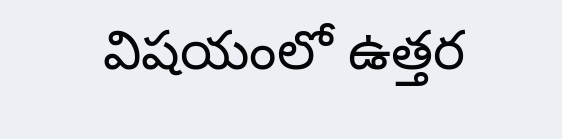విషయంలో ఉత్తర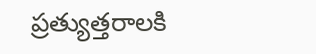ప్రత్యుత్తరాలకి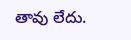తావు లేదు.